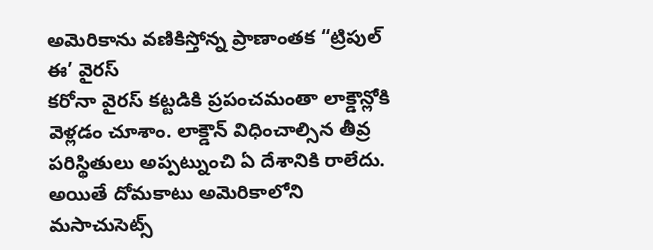అమెరికాను వణికిస్తోన్న ప్రాణాంతక “ట్రిపుల్ ఈ’ వైరస్
కరోనా వైరస్ కట్టడికి ప్రపంచమంతా లాక్డౌన్లోకి వెళ్లడం చూశాం. లాక్డౌన్ విధించాల్సిన తీవ్ర పరిస్థితులు అప్పట్నుంచి ఏ దేశానికి రాలేదు. అయితే దోమకాటు అమెరికాలోని మసాచుసెట్స్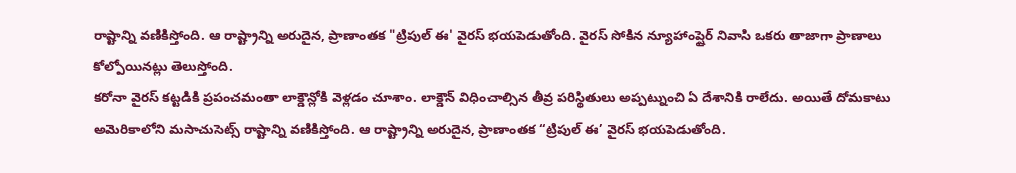రాష్టాన్ని వణికిస్తోంది. ఆ రాష్ట్రాన్ని అరుదైన, ప్రాణాంతక "ట్రిపుల్ ఈ' వైరస్ భయపెడుతోంది. వైరస్ సోకిన న్యూహాంప్షైర్ నివాసి ఒకరు తాజాగా ప్రాణాలు కోల్పోయినట్లు తెలుస్తోంది.
కరోనా వైరస్ కట్టడికి ప్రపంచమంతా లాక్డౌన్లోకి వెళ్లడం చూశాం. లాక్డౌన్ విధించాల్సిన తీవ్ర పరిస్థితులు అప్పట్నుంచి ఏ దేశానికి రాలేదు. అయితే దోమకాటు అమెరికాలోని మసాచుసెట్స్ రాష్టాన్ని వణికిస్తోంది. ఆ రాష్ట్రాన్ని అరుదైన, ప్రాణాంతక “ట్రిపుల్ ఈ’ వైరస్ భయపెడుతోంది.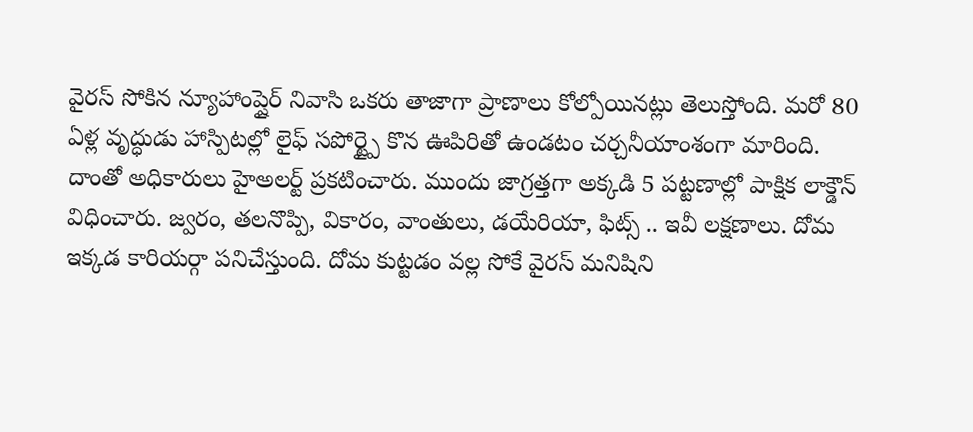వైరస్ సోకిన న్యూహాంప్షైర్ నివాసి ఒకరు తాజాగా ప్రాణాలు కోల్పోయినట్లు తెలుస్తోంది. మరో 80 ఏళ్ల వృద్ధుడు హాస్పిటల్లో లైఫ్ సపోర్ట్పై కొన ఊపిరితో ఉండటం చర్చనీయాంశంగా మారింది. దాంతో అధికారులు హైఅలర్ట్ ప్రకటించారు. ముందు జాగ్రత్తగా అక్కడి 5 పట్టణాల్లో పాక్షిక లాక్డౌన్ విధించారు. జ్వరం, తలనొప్పి, వికారం, వాంతులు, డయేరియా, ఫిట్స్ .. ఇవీ లక్షణాలు. దోమ ఇక్కడ కారియర్గా పనిచేస్తుంది. దోమ కుట్టడం వల్ల సోకే వైరస్ మనిషిని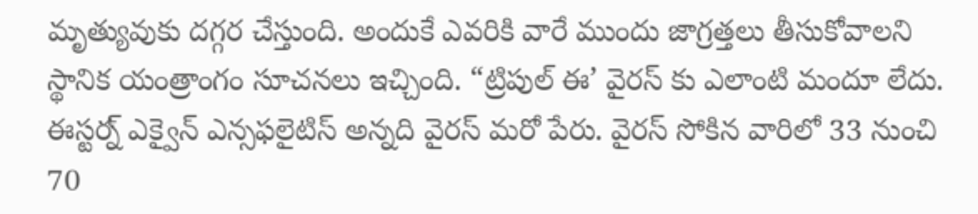మృత్యువుకు దగ్గర చేస్తుంది. అందుకే ఎవరికి వారే ముందు జాగ్రత్తలు తీసుకోవాలని స్థానిక యంత్రాంగం సూచనలు ఇచ్చింది. “ట్రిపుల్ ఈ’ వైరస్ కు ఎలాంటి మందూ లేదు. ఈస్టర్న్ ఎక్వైన్ ఎన్సఫలైటిస్ అన్నది వైరస్ మరో పేరు. వైరస్ సోకిన వారిలో 33 నుంచి 70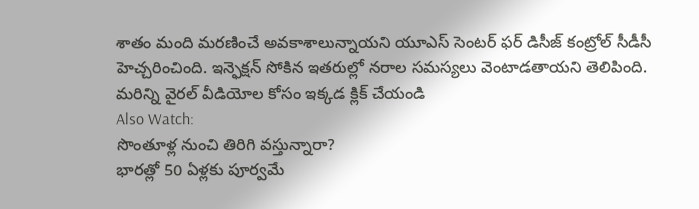శాతం మంది మరణించే అవకాశాలున్నాయని యూఎస్ సెంటర్ ఫర్ డిసీజ్ కంట్రోల్ సీడీసీ హెచ్చరించింది. ఇన్ఫెక్షన్ సోకిన ఇతరుల్లో నరాల సమస్యలు వెంటాడతాయని తెలిపింది.
మరిన్ని వైరల్ వీడియోల కోసం ఇక్కడ క్లిక్ చేయండి
Also Watch:
సొంతూళ్ల నుంచి తిరిగి వస్తున్నారా?
భారత్లో 50 ఏళ్లకు పూర్వమే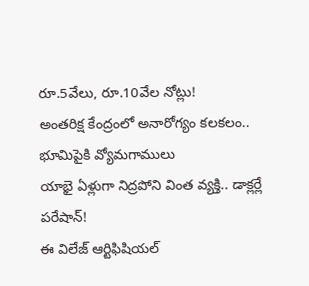రూ.5వేలు, రూ.10వేల నోట్లు!
అంతరిక్ష కేంద్రంలో అనారోగ్యం కలకలం.. భూమిపైకి వ్యోమగాములు
యాభై ఏళ్లుగా నిద్రపోని వింత వ్యక్తి.. డాక్లర్లే పరేషాన్!
ఈ విలేజ్ ఆర్టిఫిషియల్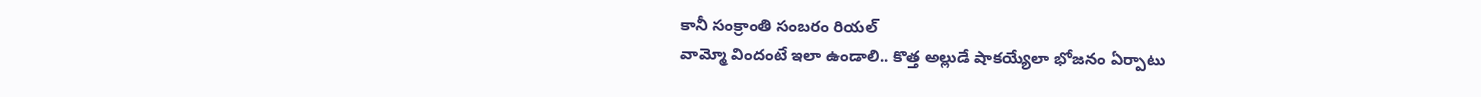కానీ సంక్రాంతి సంబరం రియల్
వామ్మో విందంటే ఇలా ఉండాలి.. కొత్త అల్లుడే షాకయ్యేలా భోజనం ఏర్పాటు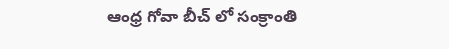ఆంధ్ర గోవా బీచ్ లో సంక్రాంతి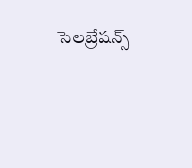సెలబ్రేషన్స్